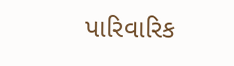પારિવારિક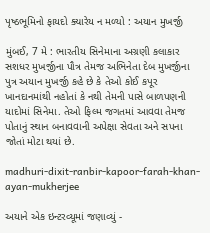પૃષ્ઠભૂમિનો ફાયદો ક્યારેય ન મળ્યો : અયાન મુખર્જી

મુંબઈ, 7 મે : ભારતીય સિનેમાના અગ્રણી કલાકાર સશધર મુખર્જીના પૌત્ર તેમજ અભિનેતા દેબ મુખર્જીના પુત્ર અયાન મુખર્જી કહે છે કે તેઓ કોઈ કપૂર ખાનદાનમાંથી નહોતાં કે નથી તેમની પાસે બાળપણની યાદોમાં સિનેમા. તેઓ ફિલ્મ જગતમાં આવવા તેમજ પોતાનું સ્થાન બનાવવાની અપેક્ષા સેવતા અને સપના જોતાં મોટા થયાં છે.

madhuri-dixit-ranbir-kapoor-farah-khan-ayan-mukherjee

અયાને એક ઇન્ટરવ્યૂમાં જણાવ્યું -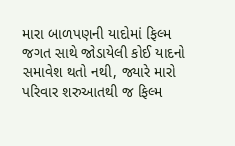મારા બાળપણની યાદોમાં ફિલ્મ જગત સાથે જોડાયેલી કોઈ યાદનો સમાવેશ થતો નથી, જ્યારે મારો પરિવાર શરુઆતથી જ ફિલ્મ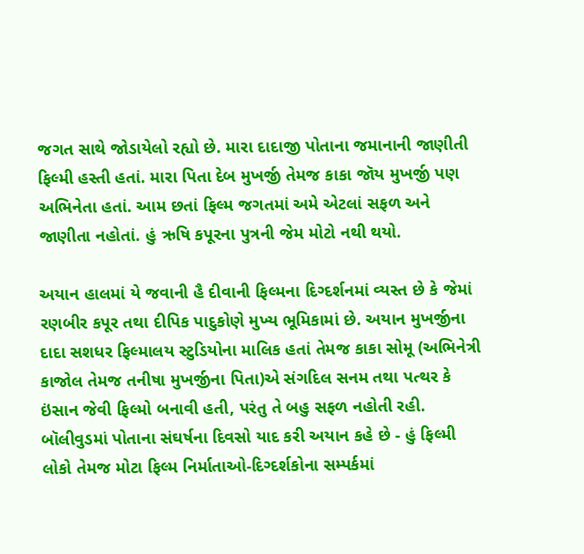જગત સાથે જોડાયેલો રહ્યો છે. મારા દાદાજી પોતાના જમાનાની જાણીતી ફિલ્મી હસ્તી હતાં. મારા પિતા દેબ મુખર્જી તેમજ કાકા જૉય મુખર્જી પણ અભિનેતા હતાં. આમ છતાં ફિલ્મ જગતમાં અમે એટલાં સફળ અને જાણીતા નહોતાં. હું ઋષિ કપૂરના પુત્રની જેમ મોટો નથી થયો.

અયાન હાલમાં યે જવાની હૈ દીવાની ફિલ્મના દિગ્દર્શનમાં વ્યસ્ત છે કે જેમાં રણબીર કપૂર તથા દીપિક પાદુકોણે મુખ્ય ભૂમિકામાં છે. અયાન મુખર્જીના દાદા સશધર ફિલ્માલય સ્ટુડિયોના માલિક હતાં તેમજ કાકા સોમૂ (અભિનેત્રી કાજોલ તેમજ તનીષા મુખર્જીના પિતા)એ સંગદિલ સનમ તથા પત્થર કે ઇંસાન જેવી ફિલ્મો બનાવી હતી, પરંતુ તે બહુ સફળ નહોતી રહી. બૉલીવુડમાં પોતાના સંઘર્ષના દિવસો યાદ કરી અયાન કહે છે - હું ફિલ્મી લોકો તેમજ મોટા ફિલ્મ નિર્માતાઓ-દિગ્દર્શકોના સમ્પર્કમાં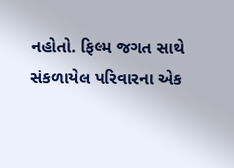નહોતો. ફિલ્મ જગત સાથે સંકળાયેલ પરિવારના એક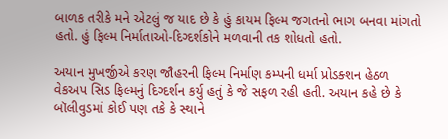બાળક તરીકે મને એટલું જ યાદ છે કે હું કાયમ ફિલ્મ જગતનો ભાગ બનવા માંગતો હતો. હું ફિલ્મ નિર્માતાઓ-દિગ્દર્શકોને મળવાની તક શોધતો હતો.

અયાન મુખર્જીએ કરણ જૌહરની ફિલ્મ નિર્માણ કમ્પની ધર્મા પ્રોડક્શન હેઠળ વેકઅપ સિડ ફિલ્મનું દિગ્દર્શન કર્યુ હતું કે જે સફળ રહી હતી. અયાન કહે છે કે બૉલીવુડમાં કોઈ પણ તકે કે સ્થાને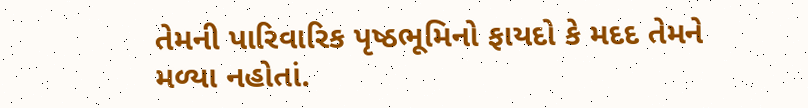તેમની પારિવારિક પૃષ્ઠભૂમિનો ફાયદો કે મદદ તેમને મળ્યા નહોતાં.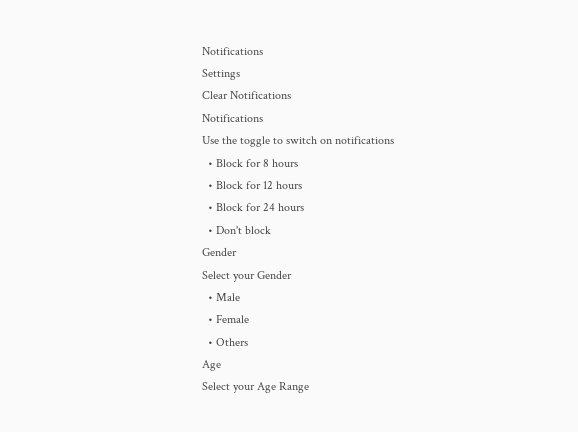Notifications
Settings
Clear Notifications
Notifications
Use the toggle to switch on notifications
  • Block for 8 hours
  • Block for 12 hours
  • Block for 24 hours
  • Don't block
Gender
Select your Gender
  • Male
  • Female
  • Others
Age
Select your Age Range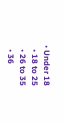• Under 18
  • 18 to 25
  • 26 to 35
  • 36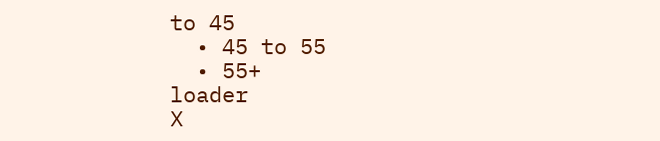to 45
  • 45 to 55
  • 55+
loader
X